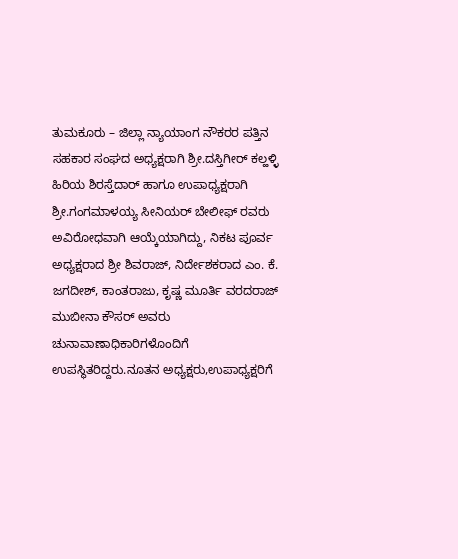ತುಮಕೂರು – ಜಿಲ್ಲಾ ನ್ಯಾಯಾಂಗ ನೌಕರರ ಪತ್ತಿನ ಸಹಕಾರ ಸಂಘದ ಅಧ್ಯಕ್ಷರಾಗಿ ಶ್ರೀ.ದಸ್ತಿಗೀರ್ ಕಲ್ಹಳ್ಳಿ ಹಿರಿಯ ಶಿರಸ್ತೆದಾರ್ ಹಾಗೂ ಉಪಾಧ್ಯಕ್ಷರಾಗಿ ಶ್ರೀ.ಗಂಗಮಾಳಯ್ಯ ಸೀನಿಯರ್ ಬೇಲೀಫ್ ರವರು ಅವಿರೋಧವಾಗಿ ಆಯ್ಕೆಯಾಗಿದ್ದು, ನಿಕಟ ಪೂರ್ವ ಅಧ್ಯಕ್ಷರಾದ ಶ್ರೀ ಶಿವರಾಜ್, ನಿರ್ದೇಶಕರಾದ ಎಂ. ಕೆ. ಜಗದೀಶ್, ಕಾಂತರಾಜು, ಕೃಷ್ಣ ಮೂರ್ತಿ ವರದರಾಜ್ ಮುಬೀನಾ ಕೌಸರ್ ಅವರು ಚುನಾವಾಣಾಧಿಕಾರಿಗಳೊಂದಿಗೆ ಉಪಸ್ಥಿತರಿದ್ದರು.ನೂತನ ಅಧ್ಯಕ್ಷರು,ಉಪಾಧ್ಯಕ್ಷರಿಗೆ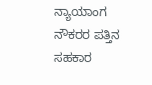ನ್ಯಾಯಾಂಗ ನೌಕರರ ಪತ್ತಿನ ಸಹಕಾರ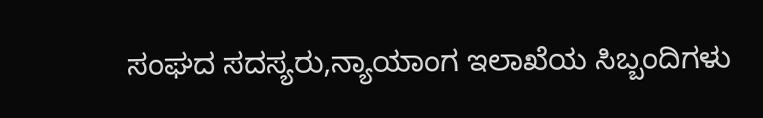ಸಂಘದ ಸದಸ್ಯರು,ನ್ಯಾಯಾಂಗ ಇಲಾಖೆಯ ಸಿಬ್ಬಂದಿಗಳು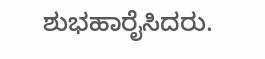ಶುಭಹಾರೈಸಿದರು.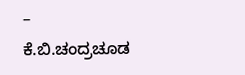– ಕೆ.ಬಿ.ಚಂದ್ರಚೂಡ